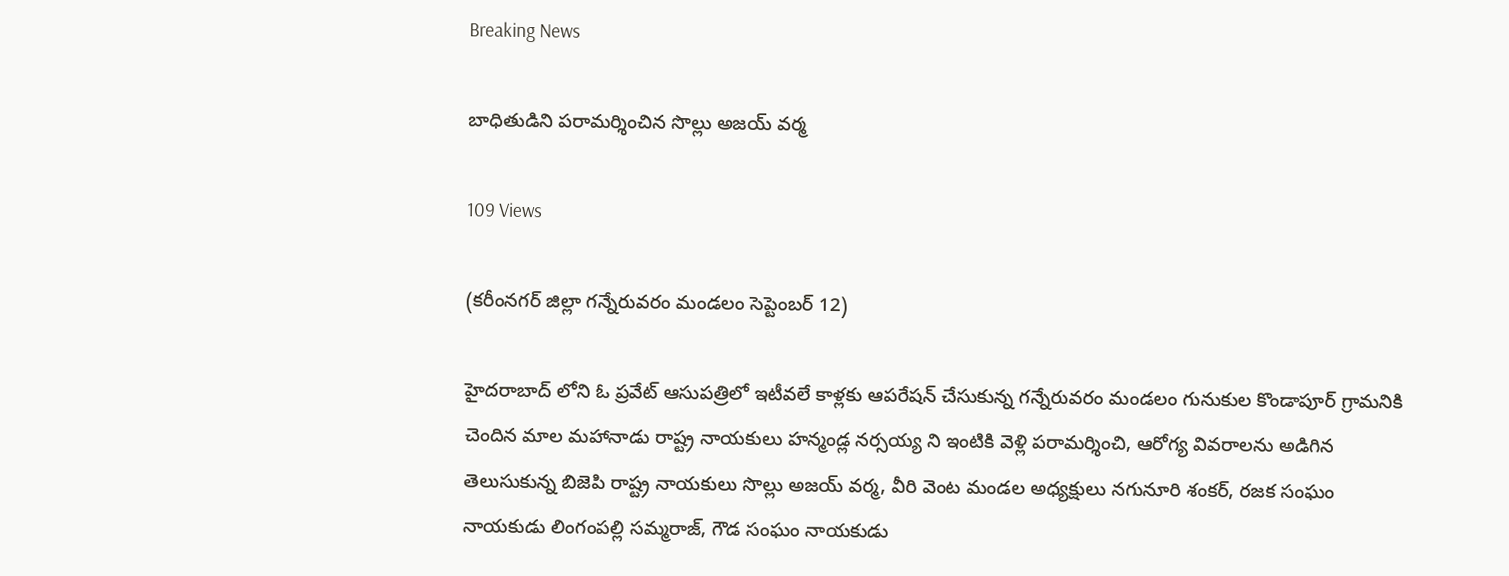Breaking News

బాధితుడిని పరామర్శించిన సొల్లు అజయ్ వర్మ

109 Views

(కరీంనగర్ జిల్లా గన్నేరువరం మండలం సెప్టెంబర్ 12)

హైదరాబాద్ లోని ఓ ప్రవేట్ ఆసుపత్రిలో ఇటీవలే కాళ్లకు ఆపరేషన్ చేసుకున్న గన్నేరువరం మండలం గునుకుల కొండాపూర్ గ్రామనికి చెందిన మాల మహానాడు రాష్ట్ర నాయకులు హన్మండ్ల నర్సయ్య ని ఇంటికి వెళ్లి పరామర్శించి, ఆరోగ్య వివరాలను అడిగిన తెలుసుకున్న బిజెపి రాష్ట్ర నాయకులు సొల్లు అజయ్ వర్మ, వీరి వెంట మండల అధ్యక్షులు నగునూరి శంకర్, రజక సంఘం నాయకుడు లింగంపల్లి సమ్మరాజ్, గౌడ సంఘం నాయకుడు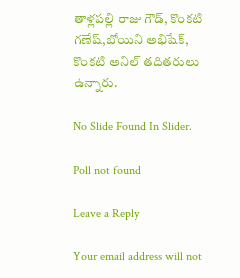తాళ్లపల్లి రాజు గౌడ్, కొంకటి గణేష్,బోయిని అభిషేక్, కొంకటి అనిల్ తదితరులు ఉన్నారు.

No Slide Found In Slider.

Poll not found

Leave a Reply

Your email address will not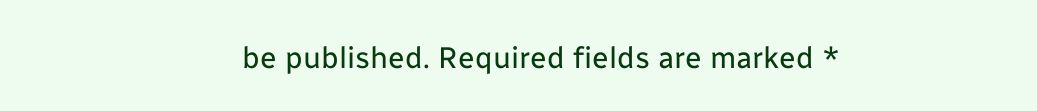be published. Required fields are marked *